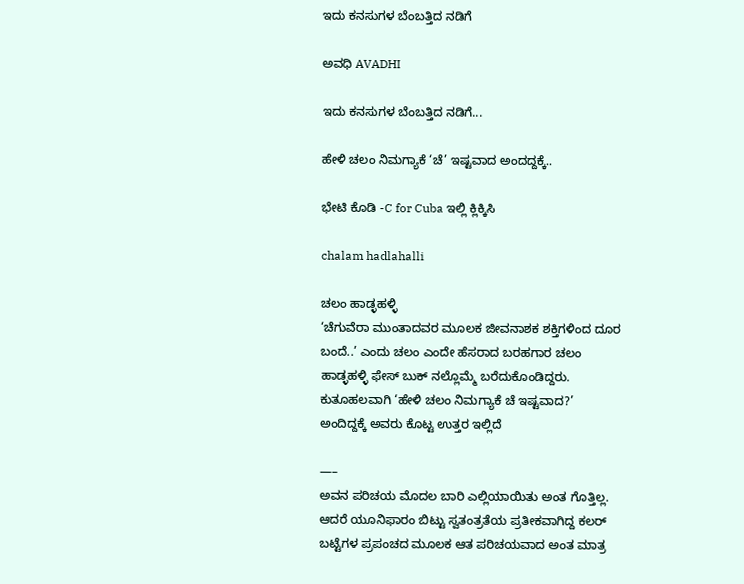ಇದು ಕನಸುಗಳ ಬೆಂಬತ್ತಿದ ನಡಿಗೆ‍

ಅವಧಿ AVADHI

ಇದು ಕನಸುಗಳ ಬೆಂಬತ್ತಿದ ನಡಿಗೆ...

ಹೇಳಿ ಚಲಂ ನಿಮಗ್ಯಾಕೆ ‘ಚೆ’ ಇಷ್ಟವಾದ ಅಂದದ್ದಕ್ಕೆ..

ಭೇಟಿ ಕೊಡಿ -C for Cuba ಇಲ್ಲಿ ಕ್ಲಿಕ್ಕಿಸಿ

chalam hadlahalli

ಚಲಂ ಹಾಡ್ಳಹಳ್ಳಿ
‘ಚೆಗುವೆರಾ ಮುಂತಾದವರ ಮೂಲಕ ಜೀವನಾಶಕ ಶಕ್ತಿಗಳಿಂದ ದೂರ ಬಂದೆ..’ ಎಂದು ಚಲಂ ಎಂದೇ ಹೆಸರಾದ ಬರಹಗಾರ ಚಲಂ ಹಾಡ್ಳಹಳ್ಳಿ ಫೇಸ್ ಬುಕ್ ನಲ್ಲೊಮ್ಮೆ ಬರೆದುಕೊಂಡಿದ್ದರು. ಕುತೂಹಲವಾಗಿ ‘ಹೇಳಿ ಚಲಂ ನಿಮಗ್ಯಾಕೆ ಚೆ ಇಷ್ಟವಾದ?’ ಅಂದಿದ್ದಕ್ಕೆ ಅವರು ಕೊಟ್ಟ ಉತ್ತರ ಇಲ್ಲಿದೆ

—–
ಅವನ ಪರಿಚಯ ಮೊದಲ ಬಾರಿ ಎಲ್ಲಿಯಾಯಿತು ಅಂತ ಗೊತ್ತಿಲ್ಲ. ಆದರೆ ಯೂನಿಫಾರಂ ಬಿಟ್ಟು ಸ್ವತಂತ್ರತೆಯ ಪ್ರತೀಕವಾಗಿದ್ದ ಕಲರ್ ಬಟ್ಟೆಗಳ ಪ್ರಪಂಚದ ಮೂಲಕ ಆತ ಪರಿಚಯವಾದ ಅಂತ ಮಾತ್ರ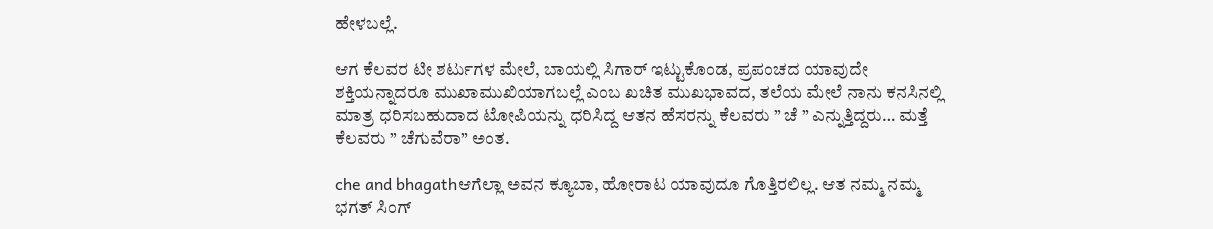ಹೇಳಬಲ್ಲೆ.

ಆಗ ಕೆಲವರ ಟೀ ಶರ್ಟುಗಳ ಮೇಲೆ, ಬಾಯಲ್ಲಿ ಸಿಗಾರ್ ಇಟ್ಟುಕೊಂಡ, ಪ್ರಪಂಚದ ಯಾವುದೇ ಶಕ್ತಿಯನ್ನಾದರೂ ಮುಖಾಮುಖಿಯಾಗಬಲ್ಲೆ ಎಂಬ ಖಚಿತ ಮುಖಭಾವದ, ತಲೆಯ ಮೇಲೆ ನಾನು ಕನಸಿನಲ್ಲಿ ಮಾತ್ರ ಧರಿಸಬಹುದಾದ ಟೋಪಿಯನ್ನು ಧರಿಸಿದ್ದ ಆತನ ಹೆಸರನ್ನು ಕೆಲವರು ” ಚೆ ” ಎನ್ನುತ್ತಿದ್ದರು… ಮತ್ತೆ ಕೆಲವರು ” ಚೆಗುವೆರಾ” ಅಂತ.

che and bhagathಆಗೆಲ್ಲಾ ಅವನ ಕ್ಯೂಬಾ, ಹೋರಾಟ ಯಾವುದೂ ಗೊತ್ತಿರಲಿಲ್ಲ. ಆತ ನಮ್ಮ ನಮ್ಮ ಭಗತ್ ಸಿಂಗ್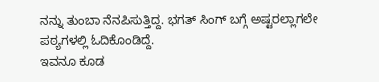ನನ್ನು ತುಂಬಾ ನೆನಪಿಸುತ್ತಿದ್ದ. ಭಗತ್ ಸಿಂಗ್ ಬಗ್ಗೆ ಅಷ್ಟರಲ್ಲಾಗಲೇ ಪಠ್ಯಗಳಲ್ಲಿ ಓದಿಕೊಂಡಿದ್ದೆ.
ಇವನೂ ಕೂಡ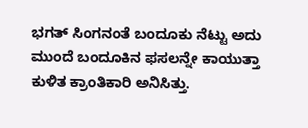ಭಗತ್ ಸಿಂಗನಂತೆ ಬಂದೂಕು ನೆಟ್ಟು ಅದು ಮುಂದೆ ಬಂದೂಕಿನ ಫಸಲನ್ನೇ ಕಾಯುತ್ತಾ ಕುಳಿತ ಕ್ರಾಂತಿಕಾರಿ ಅನಿಸಿತ್ತು.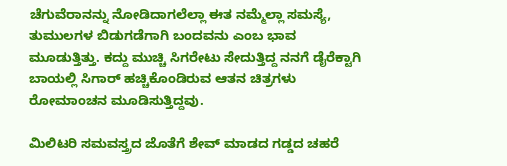ಚೆಗುವೆರಾನನ್ನು ನೋಡಿದಾಗಲೆಲ್ಲಾ ಈತ ನಮ್ಮೆಲ್ಲಾ ಸಮಸ್ಯೆ, ತುಮುಲಗಳ ಬಿಡುಗಡೆಗಾಗಿ ಬಂದವನು ಎಂಬ ಭಾವ ಮೂಡುತ್ತಿತ್ತು. ಕದ್ದು ಮುಚ್ಚಿ ಸಿಗರೇಟು ಸೇದುತ್ತಿದ್ದ ನನಗೆ ಡೈರೆಕ್ಟಾಗಿ ಬಾಯಲ್ಲಿ ಸಿಗಾರ್ ಹಚ್ಚಿಕೊಂಡಿರುವ ಆತನ ಚಿತ್ರಗಳು ರೋಮಾಂಚನ ಮೂಡಿಸುತ್ತಿದ್ದವು.

ಮಿಲಿಟರಿ ಸಮವಸ್ತ್ರದ ಜೊತೆಗೆ ಶೇವ್ ಮಾಡದ ಗಡ್ಡದ ಚಹರೆ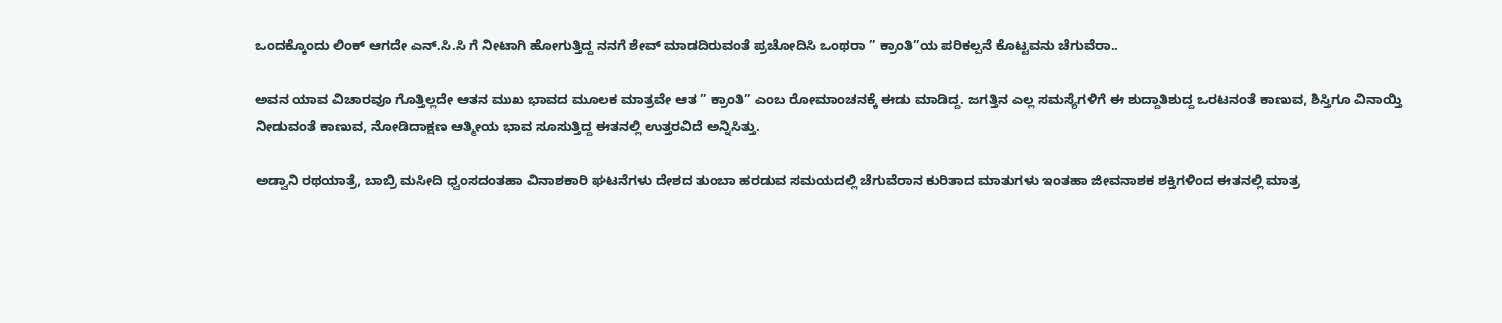ಒಂದಕ್ಕೊಂದು ಲಿಂಕ್ ಆಗದೇ ಎನ್.ಸಿ.ಸಿ ಗೆ ನೀಟಾಗಿ ಹೋಗುತ್ತಿದ್ದ ನನಗೆ ಶೇವ್ ಮಾಡದಿರುವಂತೆ ಪ್ರಚೋದಿಸಿ ಒಂಥರಾ ” ಕ್ರಾಂತಿ”ಯ ಪರಿಕಲ್ಪನೆ ಕೊಟ್ಟವನು ಚೆಗುವೆರಾ..

ಅವನ ಯಾವ ವಿಚಾರವೂ ಗೊತ್ತಿಲ್ಲದೇ ಆತನ ಮುಖ ಭಾವದ ಮೂಲಕ ಮಾತ್ರವೇ ಆತ ” ಕ್ರಾಂತಿ” ಎಂಬ ರೋಮಾಂಚನಕ್ಕೆ ಈಡು ಮಾಡಿದ್ದ. ಜಗತ್ತಿನ ಎಲ್ಲ ಸಮಸ್ಯೆಗಳಿಗೆ ಈ ಶುದ್ದಾತಿಶುದ್ದ ಒರಟನಂತೆ ಕಾಣುವ, ಶಿಸ್ತಿಗೂ ವಿನಾಯ್ತಿ ನೀಡುವಂತೆ ಕಾಣುವ, ನೋಡಿದಾಕ್ಷಣ ಆತ್ಮೀಯ ಭಾವ ಸೂಸುತ್ತಿದ್ದ ಈತನಲ್ಲಿ ಉತ್ತರವಿದೆ ಅನ್ನಿಸಿತ್ತು.

ಅಡ್ವಾನಿ ರಥಯಾತ್ರೆ, ಬಾಬ್ರಿ ಮಸೀದಿ ಧ್ವಂಸದಂತಹಾ ವಿನಾಶಕಾರಿ ಘಟನೆಗಳು ದೇಶದ ತುಂಬಾ ಹರಡುವ ಸಮಯದಲ್ಲಿ ಚೆಗುವೆರಾನ ಕುರಿತಾದ ಮಾತುಗಳು ಇಂತಹಾ ಜೀವನಾಶಕ ಶಕ್ತಿಗಳಿಂದ ಈತನಲ್ಲಿ ಮಾತ್ರ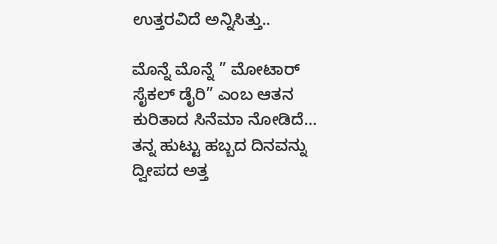ಉತ್ತರವಿದೆ ಅನ್ನಿಸಿತ್ತು..

ಮೊನ್ನೆ ಮೊನ್ನೆ ” ಮೋಟಾರ್ ಸೈಕಲ್ ಡೈರಿ” ಎಂಬ ಆತನ ಕುರಿತಾದ ಸಿನೆಮಾ ನೋಡಿದೆ…
ತನ್ನ ಹುಟ್ಟು ಹಬ್ಬದ ದಿನವನ್ನು ದ್ವೀಪದ ಅ‌ತ್ತ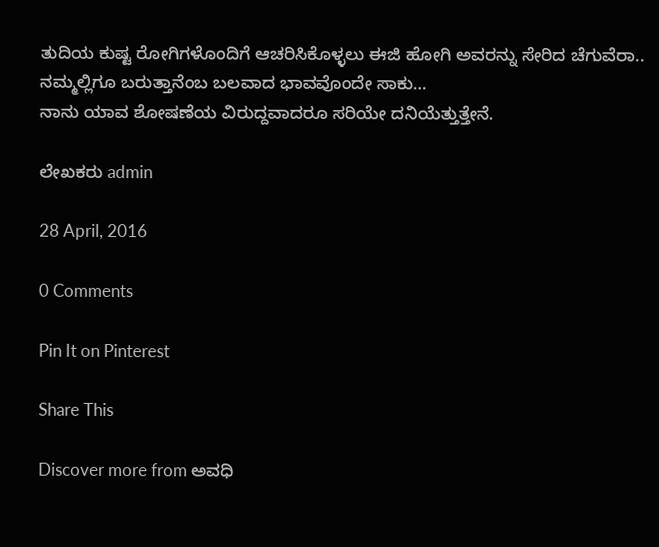ತುದಿಯ ಕುಷ್ಟ ರೋಗಿಗಳೊಂದಿಗೆ ಆಚರಿಸಿಕೊಳ್ಳಲು ಈಜಿ ಹೋಗಿ ಅವರನ್ನು ಸೇರಿದ ಚೆಗುವೆರಾ..
ನಮ್ಮಲ್ಲಿಗೂ ಬರುತ್ತಾನೆಂಬ ಬಲವಾದ ಭಾವವೊಂದೇ ಸಾಕು…
ನಾನು ಯಾವ ಶೋಷಣೆಯ ವಿರುದ್ದವಾದರೂ ಸರಿಯೇ ದನಿಯೆತ್ತುತ್ತೇನೆ.

ಲೇಖಕರು admin

28 April, 2016

0 Comments

Pin It on Pinterest

Share This

Discover more from ಅವಧಿ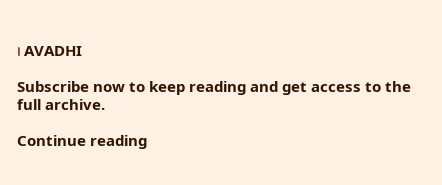। AVADHI

Subscribe now to keep reading and get access to the full archive.

Continue reading